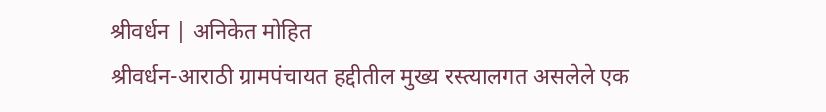श्रीवर्धन | अनिकेत मोहित
श्रीवर्धन-आराठी ग्रामपंचायत हद्दीतील मुख्य रस्त्यालगत असलेले एक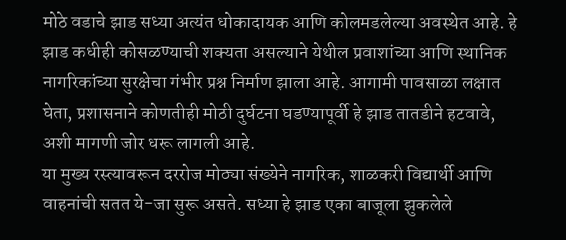मोठे वडाचे झाड सध्या अत्यंत धोकादायक आणि कोलमडलेल्या अवस्थेत आहे. हे झाड कधीही कोसळण्याची शक्यता असल्याने येथील प्रवाशांच्या आणि स्थानिक नागरिकांच्या सुरक्षेचा गंभीर प्रश्न निर्माण झाला आहे. आगामी पावसाळा लक्षात घेता, प्रशासनाने कोणतीही मोठी दुर्घटना घडण्यापूर्वी हे झाड तातडीने हटवावे, अशी मागणी जोर धरू लागली आहे.
या मुख्य रस्त्यावरून दररोज मोठ्या संख्येने नागरिक, शाळकरी विद्यार्थी आणि वाहनांची सतत ये-जा सुरू असते. सध्या हे झाड एका बाजूला झुकलेले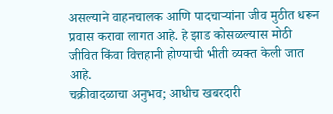असल्याने वाहनचालक आणि पादचाऱ्यांना जीव मुठीत धरून प्रवास करावा लागत आहे. हे झाड कोसळल्यास मोठी जीवित किंवा वित्तहानी होण्याची भीती व्यक्त केली जात आहे.
चक्रीवादळाचा अनुभव; आधीच खबरदारी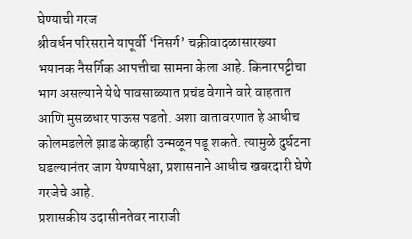घेण्याची गरज
श्रीवर्धन परिसराने यापूर्वी ‘निसर्ग’ चक्रीवादळासारख्या भयानक नैसर्गिक आपत्तीचा सामना केला आहे. किनारपट्टीचा भाग असल्याने येथे पावसाळ्यात प्रचंड वेगाने वारे वाहतात आणि मुसळधार पाऊस पडतो. अशा वातावरणात हे आधीच कोलमडलेले झाड केव्हाही उन्मळून पडू शकते. त्यामुळे दुर्घटना घडल्यानंतर जाग येण्यापेक्षा, प्रशासनाने आधीच खबरदारी घेणे गरजेचे आहे.
प्रशासकीय उदासीनतेवर नाराजी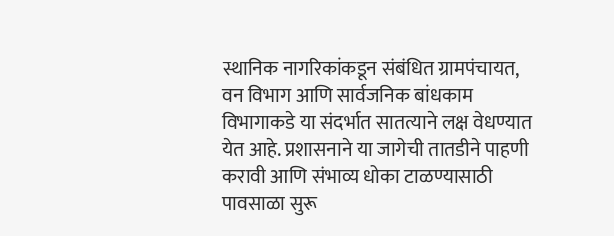स्थानिक नागरिकांकडून संबंधित ग्रामपंचायत, वन विभाग आणि सार्वजनिक बांधकाम विभागाकडे या संदर्भात सातत्याने लक्ष वेधण्यात येत आहे. प्रशासनाने या जागेची तातडीने पाहणी करावी आणि संभाव्य धोका टाळण्यासाठी पावसाळा सुरू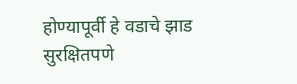होण्यापूर्वी हे वडाचे झाड सुरक्षितपणे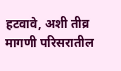हटवावे, अशी तीव्र मागणी परिसरातील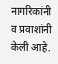नागरिकांनी व प्रवाशांनी केली आहे.